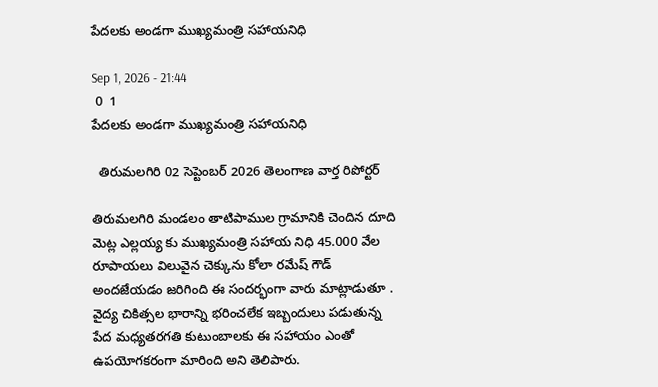పేదలకు అండగా ముఖ్యమంత్రి సహాయనిధి

Sep 1, 2026 - 21:44
 0  1
పేదలకు అండగా ముఖ్యమంత్రి సహాయనిధి

  తిరుమలగిరి 02 సెప్టెంబర్ 2026 తెలంగాణ వార్త రిపోర్టర్

తిరుమలగిరి మండలం తాటిపాముల గ్రామానికి చెందిన దూది మెట్ల ఎల్లయ్య కు ముఖ్యమంత్రి సహాయ నిధి 45.000 వేల రూపాయలు విలువైన చెక్కును కోలా రమేష్ గౌడ్ అందజేయడం జరిగింది ఈ సందర్భంగా వారు మాట్లాడుతూ . వైద్య చికిత్సల భారాన్ని భరించలేక ఇబ్బందులు పడుతున్న పేద మధ్యతరగతి కుటుంబాలకు ఈ సహాయం ఎంతో ఉపయోగకరంగా మారింది అని తెలిపారు.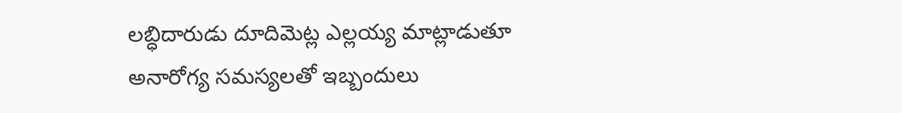లబ్ధిదారుడు దూదిమెట్ల ఎల్లయ్య మాట్లాడుతూ అనారోగ్య సమస్యలతో ఇబ్బందులు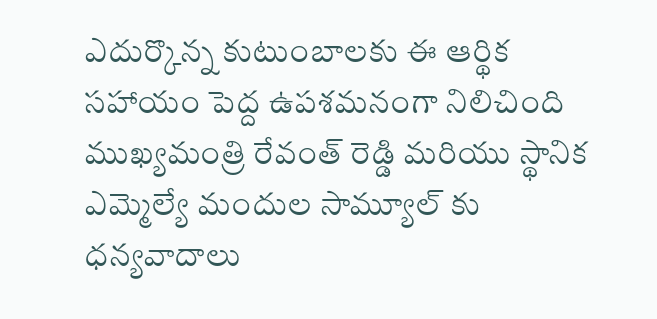ఎదుర్కొన్న కుటుంబాలకు ఈ ఆర్థిక సహాయం పెద్ద ఉపశమనంగా నిలిచింది ముఖ్యమంత్రి రేవంత్ రెడ్డి మరియు స్థానిక ఎమ్మెల్యే మందుల సామ్యూల్ కు ధన్యవాదాలు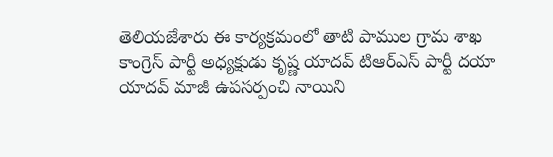తెలియజేశారు ఈ కార్యక్రమంలో తాటి పాముల గ్రామ శాఖ కాంగ్రెస్ పార్టీ అధ్యక్షుడు కృష్ణ యాదవ్ టిఆర్ఎస్ పార్టీ దయా యాదవ్ మాజీ ఉపసర్పంచి నాయిని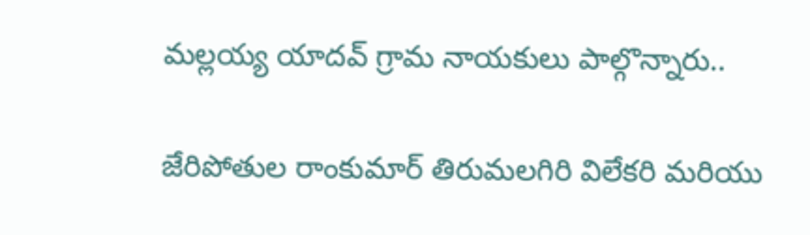మల్లయ్య యాదవ్ గ్రామ నాయకులు పాల్గొన్నారు..

జేరిపోతుల రాంకుమార్ తిరుమలగిరి విలేకరి మరియు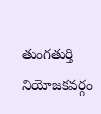తుంగతుర్తి నియోజకవర్గం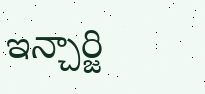ఇన్చార్జి